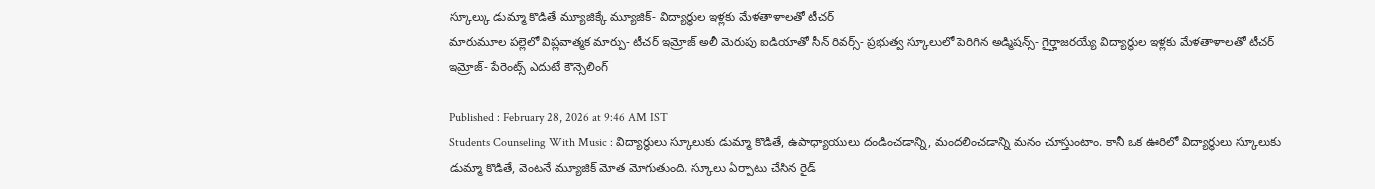స్కూల్కు డుమ్మా కొడితే మ్యూజిక్కే మ్యూజిక్- విద్యార్థుల ఇళ్లకు మేళతాళాలతో టీచర్
మారుమూల పల్లెలో విప్లవాత్మక మార్పు- టీచర్ ఇమ్రోజ్ అలీ మెరుపు ఐడియాతో సీన్ రివర్స్- ప్రభుత్వ స్కూలులో పెరిగిన అడ్మిషన్స్- గైర్హాజరయ్యే విద్యార్థుల ఇళ్లకు మేళతాళాలతో టీచర్ ఇమ్రోజ్- పేరెంట్స్ ఎదుటే కౌన్సెలింగ్

Published : February 28, 2026 at 9:46 AM IST
Students Counseling With Music : విద్యార్థులు స్కూలుకు డుమ్మా కొడితే, ఉపాధ్యాయులు దండించడాన్ని, మందలించడాన్ని మనం చూస్తుంటాం. కానీ ఒక ఊరిలో విద్యార్థులు స్కూలుకు డుమ్మా కొడితే, వెంటనే మ్యూజిక్ మోత మోగుతుంది. స్కూలు ఏర్పాటు చేసిన రైడ్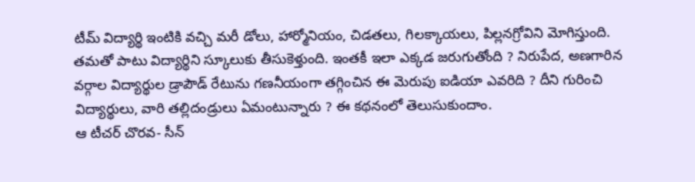టీమ్ విద్యార్థి ఇంటికి వచ్చి మరీ డోలు, హార్మోనియం, చిడతలు, గిలక్కాయలు, పిల్లనగ్రోవిని మోగిస్తుంది. తమతో పాటు విద్యార్థిని స్కూలుకు తీసుకెళ్తుంది. ఇంతకీ ఇలా ఎక్కడ జరుగుతోంది ? నిరుపేద, అణగారిన వర్గాల విద్యార్థుల డ్రాపౌడ్ రేటును గణనీయంగా తగ్గించిన ఈ మెరుపు ఐడియా ఎవరిది ? దీని గురించి విద్యార్థులు, వారి తల్లిదండ్రులు ఏమంటున్నారు ? ఈ కథనంలో తెలుసుకుందాం.
ఆ టీచర్ చొరవ- సీన్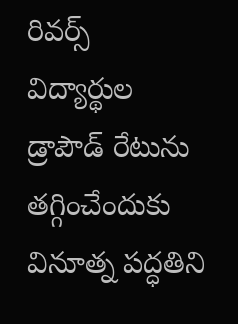రివర్స్
విద్యార్థుల డ్రాపౌడ్ రేటును తగ్గించేందుకు వినూత్న పద్ధతిని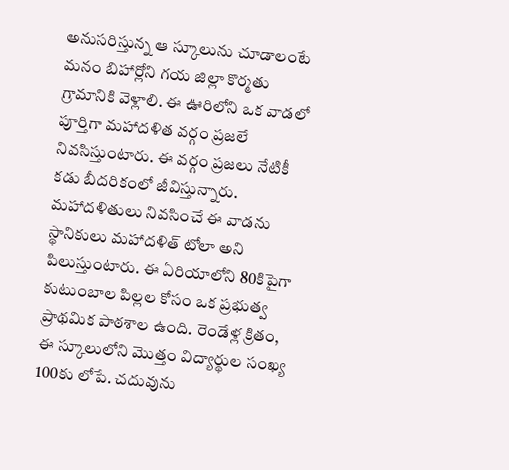అనుసరిస్తున్న ఆ స్కూలును చూడాలంటే మనం బిహార్లోని గయ జిల్లా కొర్మతు గ్రామానికి వెళ్లాలి. ఈ ఊరిలోని ఒక వాడలో పూర్తిగా మహాదళిత వర్గం ప్రజలే నివసిస్తుంటారు. ఈ వర్గం ప్రజలు నేటికీ కడు బీదరికంలో జీవిస్తున్నారు. మహాదళితులు నివసించే ఈ వాడను స్థానికులు మహాదళిత్ టోలా అని పిలుస్తుంటారు. ఈ ఏరియాలోని 80కిపైగా కుటుంబాల పిల్లల కోసం ఒక ప్రభుత్వ ప్రాథమిక పాఠశాల ఉంది. రెండేళ్ల క్రితం, ఈ స్కూలులోని మొత్తం విద్యార్థుల సంఖ్య 100కు లోపే. చదువును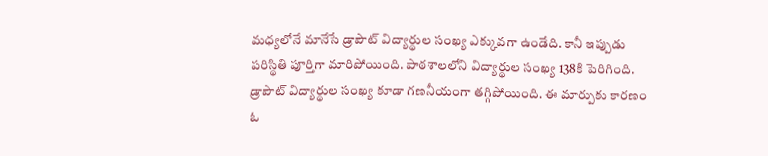మధ్యలోనే మానేసే డ్రాపౌట్ విద్యార్థుల సంఖ్య ఎక్కువగా ఉండేది. కానీ ఇప్పుడు పరిస్థితి పూర్తిగా మారిపోయింది. పాఠశాలలోని విద్యార్థుల సంఖ్య 138కి పెరిగింది. డ్రాపౌట్ విద్యార్థుల సంఖ్య కూడా గణనీయంగా తగ్గిపోయింది. ఈ మార్పుకు కారణం ఓ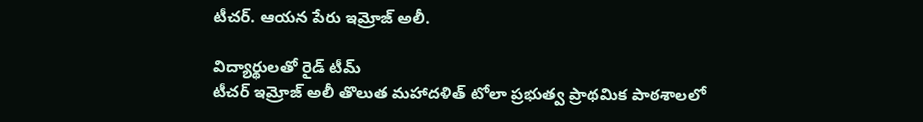టీచర్. ఆయన పేరు ఇమ్రోజ్ అలీ.

విద్యార్థులతో రైడ్ టీమ్
టీచర్ ఇమ్రోజ్ అలీ తొలుత మహాదళిత్ టోలా ప్రభుత్వ ప్రాథమిక పాఠశాలలో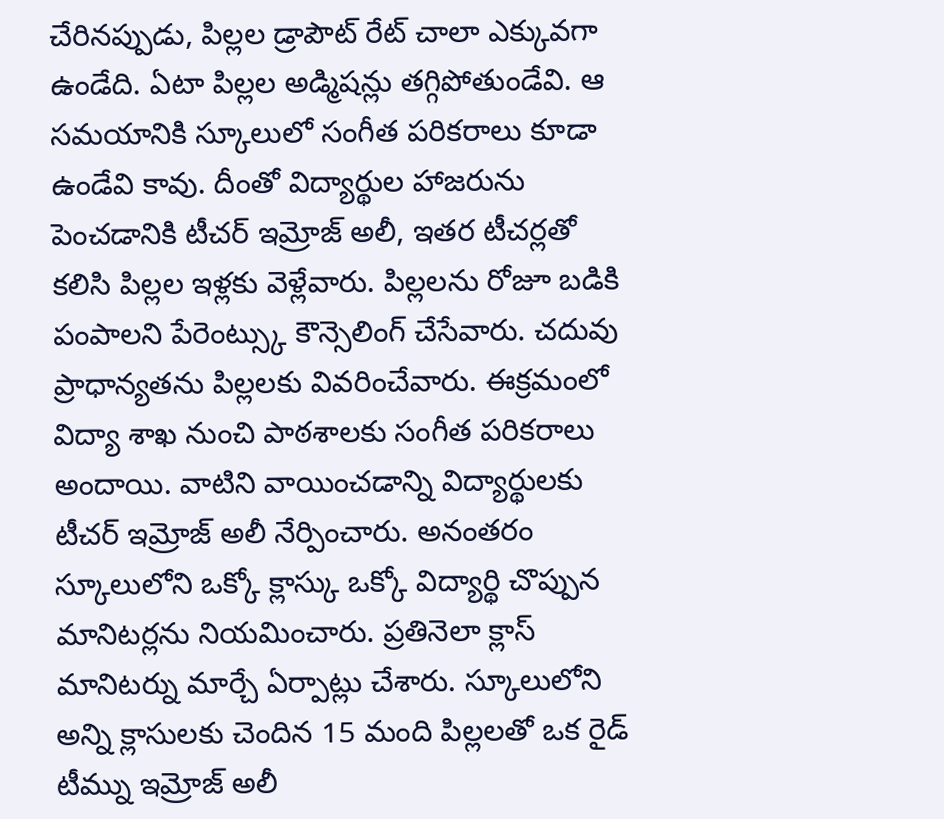చేరినప్పుడు, పిల్లల డ్రాపౌట్ రేట్ చాలా ఎక్కువగా ఉండేది. ఏటా పిల్లల అడ్మిషన్లు తగ్గిపోతుండేవి. ఆ సమయానికి స్కూలులో సంగీత పరికరాలు కూడా ఉండేవి కావు. దీంతో విద్యార్థుల హాజరును పెంచడానికి టీచర్ ఇమ్రోజ్ అలీ, ఇతర టీచర్లతో కలిసి పిల్లల ఇళ్లకు వెళ్లేవారు. పిల్లలను రోజూ బడికి పంపాలని పేరెంట్స్కు కౌన్సెలింగ్ చేసేవారు. చదువు ప్రాధాన్యతను పిల్లలకు వివరించేవారు. ఈక్రమంలో విద్యా శాఖ నుంచి పాఠశాలకు సంగీత పరికరాలు అందాయి. వాటిని వాయించడాన్ని విద్యార్థులకు టీచర్ ఇమ్రోజ్ అలీ నేర్పించారు. అనంతరం స్కూలులోని ఒక్కో క్లాస్కు ఒక్కో విద్యార్థి చొప్పున మానిటర్లను నియమించారు. ప్రతినెలా క్లాస్ మానిటర్ను మార్చే ఏర్పాట్లు చేశారు. స్కూలులోని అన్ని క్లాసులకు చెందిన 15 మంది పిల్లలతో ఒక రైడ్ టీమ్ను ఇమ్రోజ్ అలీ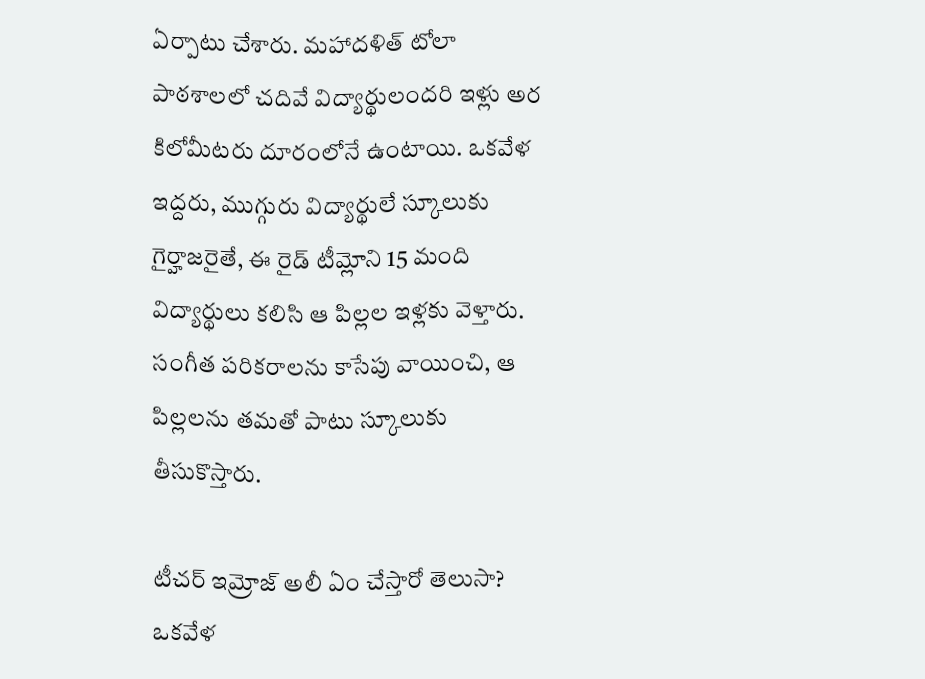ఏర్పాటు చేశారు. మహాదళిత్ టోలా పాఠశాలలో చదివే విద్యార్థులందరి ఇళ్లు అర కిలోమీటరు దూరంలోనే ఉంటాయి. ఒకవేళ ఇద్దరు, ముగ్గురు విద్యార్థులే స్కూలుకు గైర్హాజరైతే, ఈ రైడ్ టీమ్లోని 15 మంది విద్యార్థులు కలిసి ఆ పిల్లల ఇళ్లకు వెళ్తారు. సంగీత పరికరాలను కాసేపు వాయించి, ఆ పిల్లలను తమతో పాటు స్కూలుకు తీసుకొస్తారు.

టీచర్ ఇమ్రోజ్ అలీ ఏం చేస్తారో తెలుసా?
ఒకవేళ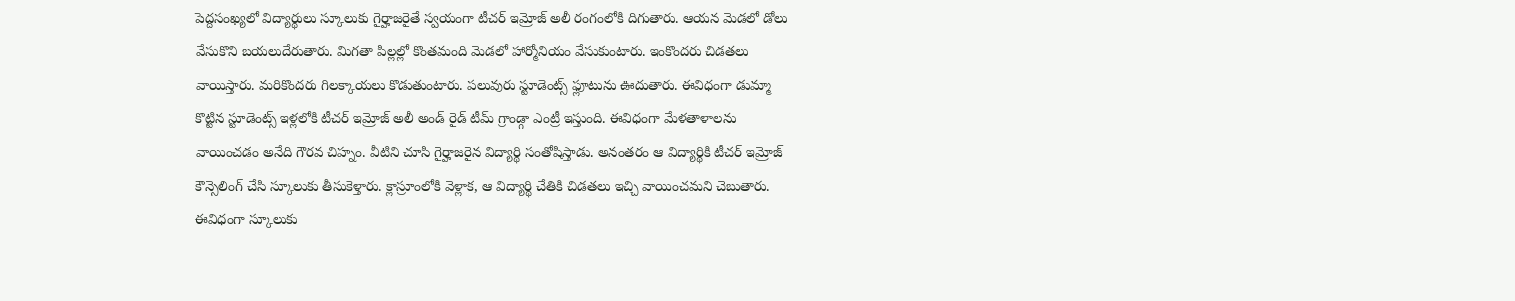పెద్దసంఖ్యలో విద్యార్థులు స్కూలుకు గైర్హాజరైతే స్వయంగా టీచర్ ఇమ్రోజ్ అలీ రంగంలోకి దిగుతారు. ఆయన మెడలో డోలు వేసుకొని బయలుదేరుతారు. మిగతా పిల్లల్లో కొంతమంది మెడలో హార్మోనియం వేసుకుంటారు. ఇంకొందరు చిడతలు వాయిస్తారు. మరికొందరు గిలక్కాయలు కొడుతుంటారు. పలువురు స్టూడెంట్స్ ఫ్లూటును ఊదుతారు. ఈవిధంగా డుమ్మా కొట్టిన స్టూడెంట్స్ ఇళ్లలోకి టీచర్ ఇమ్రోజ్ అలీ అండ్ రైడ్ టీమ్ గ్రాండ్గా ఎంట్రీ ఇస్తుంది. ఈవిధంగా మేళతాళాలను వాయించడం అనేది గౌరవ చిహ్నం. వీటిని చూసి గైర్హాజరైన విద్యార్థి సంతోషిస్తాడు. అనంతరం ఆ విద్యార్థికి టీచర్ ఇమ్రోజ్ కౌన్సెలింగ్ చేసి స్కూలుకు తీసుకెళ్తారు. క్లాస్రూంలోకి వెళ్లాక, ఆ విద్యార్థి చేతికి చిడతలు ఇచ్చి వాయించమని చెబుతారు. ఈవిధంగా స్కూలుకు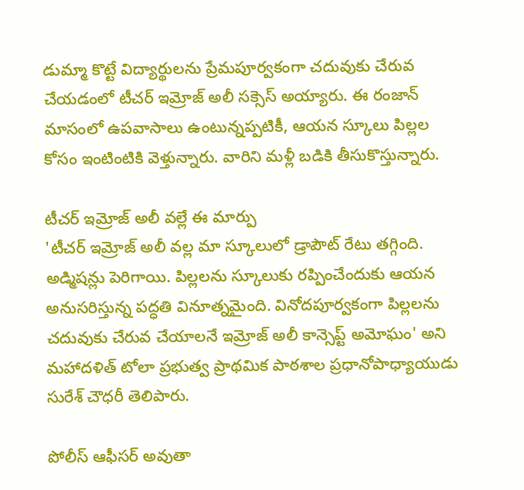డుమ్మా కొట్టే విద్యార్థులను ప్రేమపూర్వకంగా చదువుకు చేరువ చేయడంలో టీచర్ ఇమ్రోజ్ అలీ సక్సెస్ అయ్యారు. ఈ రంజాన్ మాసంలో ఉపవాసాలు ఉంటున్నప్పటికీ, ఆయన స్కూలు పిల్లల కోసం ఇంటింటికి వెళ్తున్నారు. వారిని మళ్లీ బడికి తీసుకొస్తున్నారు.

టీచర్ ఇమ్రోజ్ అలీ వల్లే ఈ మార్పు
'టీచర్ ఇమ్రోజ్ అలీ వల్ల మా స్కూలులో డ్రాపౌట్ రేటు తగ్గింది. అడ్మిషన్లు పెరిగాయి. పిల్లలను స్కూలుకు రప్పించేందుకు ఆయన అనుసరిస్తున్న పద్ధతి వినూత్నమైంది. వినోదపూర్వకంగా పిల్లలను చదువుకు చేరువ చేయాలనే ఇమ్రోజ్ అలీ కాన్సెప్ట్ అమోఘం' అని మహాదళిత్ టోలా ప్రభుత్వ ప్రాథమిక పాఠశాల ప్రధానోపాధ్యాయుడు సురేశ్ చౌధరీ తెలిపారు.

పోలీస్ ఆఫీసర్ అవుతా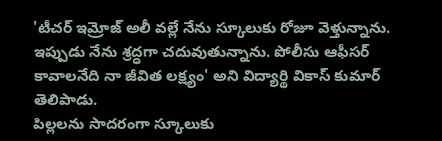'టీచర్ ఇమ్రోజ్ అలీ వల్లే నేను స్కూలుకు రోజూ వెళ్తున్నాను. ఇప్పుడు నేను శ్రద్ధగా చదువుతున్నాను. పోలీసు ఆఫీసర్ కావాలనేది నా జీవిత లక్ష్యం' అని విద్యార్థి వికాస్ కుమార్ తెలిపాడు.
పిల్లలను సాదరంగా స్కూలుకు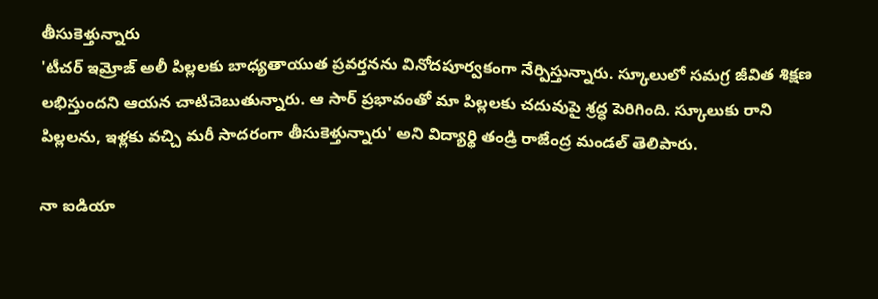తీసుకెళ్తున్నారు
'టీచర్ ఇమ్రోజ్ అలీ పిల్లలకు బాధ్యతాయుత ప్రవర్తనను వినోదపూర్వకంగా నేర్పిస్తున్నారు. స్కూలులో సమగ్ర జీవిత శిక్షణ లభిస్తుందని ఆయన చాటిచెబుతున్నారు. ఆ సార్ ప్రభావంతో మా పిల్లలకు చదువుపై శ్రద్ధ పెరిగింది. స్కూలుకు రాని పిల్లలను, ఇళ్లకు వచ్చి మరీ సాదరంగా తీసుకెళ్తున్నారు' అని విద్యార్థి తండ్రి రాజేంద్ర మండల్ తెలిపారు.

నా ఐడియా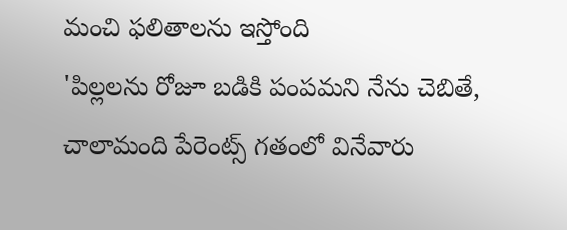మంచి ఫలితాలను ఇస్తోంది
'పిల్లలను రోజూ బడికి పంపమని నేను చెబితే, చాలామంది పేరెంట్స్ గతంలో వినేవారు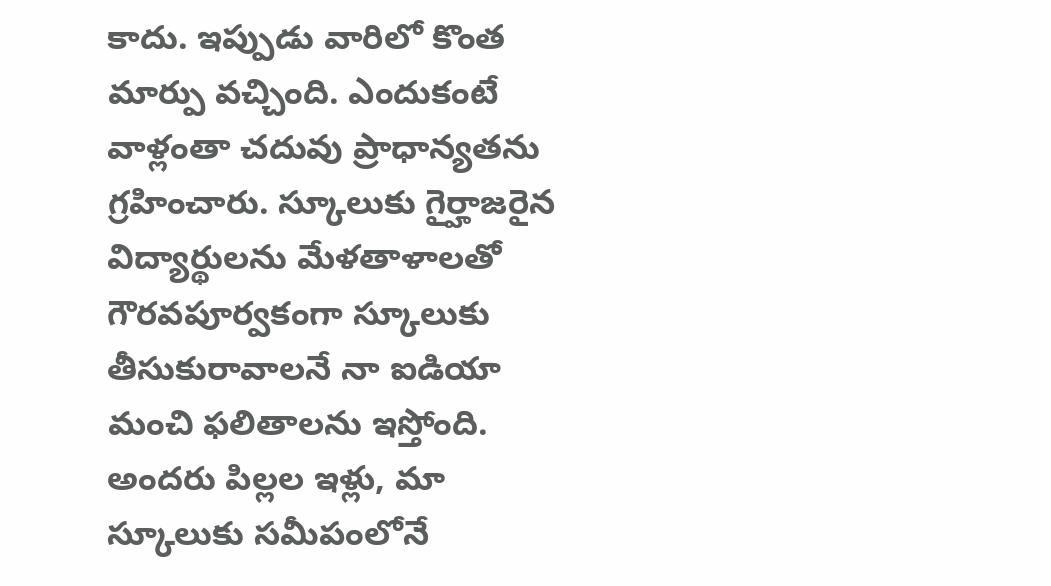కాదు. ఇప్పుడు వారిలో కొంత మార్పు వచ్చింది. ఎందుకంటే వాళ్లంతా చదువు ప్రాధాన్యతను గ్రహించారు. స్కూలుకు గైర్హాజరైన విద్యార్థులను మేళతాళాలతో గౌరవపూర్వకంగా స్కూలుకు తీసుకురావాలనే నా ఐడియా మంచి ఫలితాలను ఇస్తోంది. అందరు పిల్లల ఇళ్లు, మా స్కూలుకు సమీపంలోనే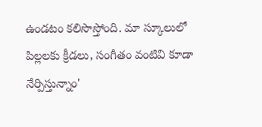ఉండటం కలిసొస్తోంది. మా స్కూలులో పిల్లలకు క్రీడలు, సంగీతం వంటివి కూడా నేర్పిస్తున్నాం'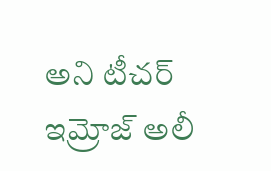అని టీచర్ ఇమ్రోజ్ అలీ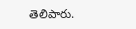తెలిపారు.